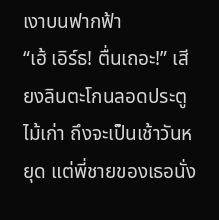เงาบนฟากฟ้า
“เฮ้ เอิร์ธ! ตื่นเถอะ!” เสียงลินตะโกนลอดประตูไม้เก่า ถึงจะเป็นเช้าวันหยุด แต่พี่ชายของเธอนั่ง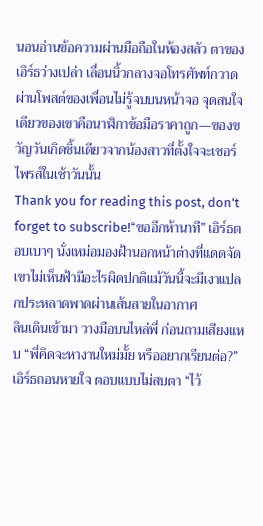นอนอ่านข้อความผ่านมือถือในห้องสลัว ตาของเอิร์ธว่างเปล่า เลื่อนนิ้วกลางจอโทรศัพท์กวาดผ่านโพสต์ของเพื่อนไม่รู้จบบนหน้าจอ จุดสนใจเดียวของเขาคือนาฬิกาข้อมือราคาถูก—ของขวัญวันเกิดชิ้นเดียวจากน้องสาวที่ตั้งใจจะเซอร์ไพรส์ในเช้าวันนั้น
Thank you for reading this post, don't forget to subscribe!“ขออีกห้านาที” เอิร์ธตอบเบาๆ นั่งเหม่อมองฝ้านอกหน้าต่างที่แดดจัด เขาไม่เห็นฟ้ามีอะไรผิดปกติแม้วันนี้จะมีเงาแปลกประหลาดพาดผ่านเส้นสายในอากาศ
ลินเดินเข้ามา วางมือบนไหล่พี่ ก่อนถามเสียงแหบ “พี่คิดจะหางานใหม่มั้ย หรืออยากเรียนต่อ?” เอิร์ธถอนหายใจ ตอบแบบไม่สบตา “ไว้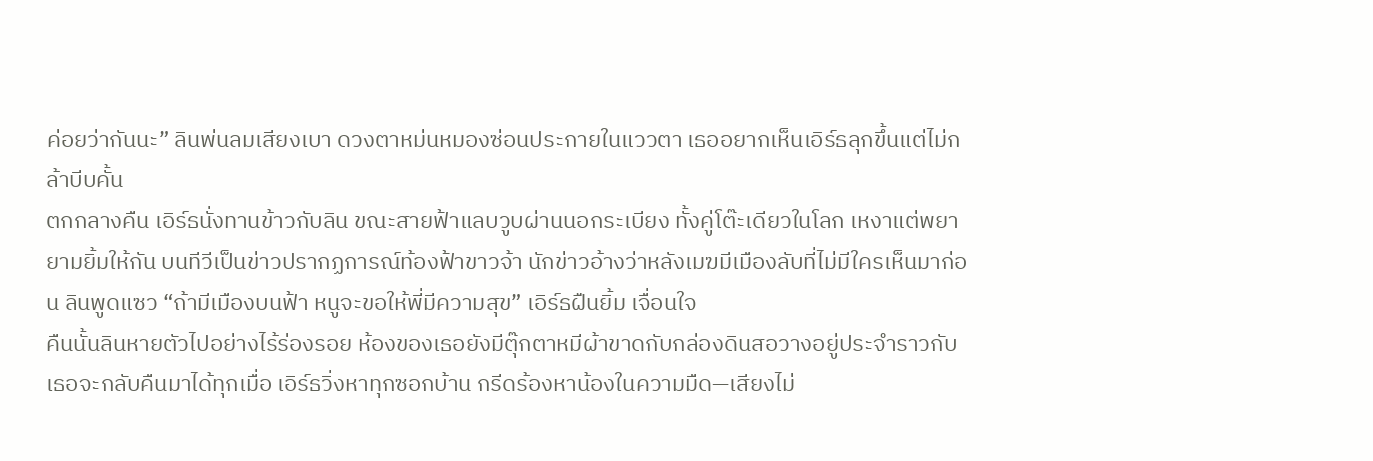ค่อยว่ากันนะ” ลินพ่นลมเสียงเบา ดวงตาหม่นหมองซ่อนประกายในแววตา เธออยากเห็นเอิร์ธลุกขึ้นแต่ไม่กล้าบีบคั้น
ตกกลางคืน เอิร์ธนั่งทานข้าวกับลิน ขณะสายฟ้าแลบวูบผ่านนอกระเบียง ทั้งคู่โต๊ะเดียวในโลก เหงาแต่พยายามยิ้มให้กัน บนทีวีเป็นข่าวปรากฏการณ์ท้องฟ้าขาวจ้า นักข่าวอ้างว่าหลังเมฆมีเมืองลับที่ไม่มีใครเห็นมาก่อน ลินพูดแซว “ถ้ามีเมืองบนฟ้า หนูจะขอให้พี่มีความสุข” เอิร์ธฝืนยิ้ม เจื่อนใจ
คืนนั้นลินหายตัวไปอย่างไร้ร่องรอย ห้องของเธอยังมีตุ๊กตาหมีผ้าขาดกับกล่องดินสอวางอยู่ประจำราวกับเธอจะกลับคืนมาได้ทุกเมื่อ เอิร์ธวิ่งหาทุกซอกบ้าน กรีดร้องหาน้องในความมืด—เสียงไม่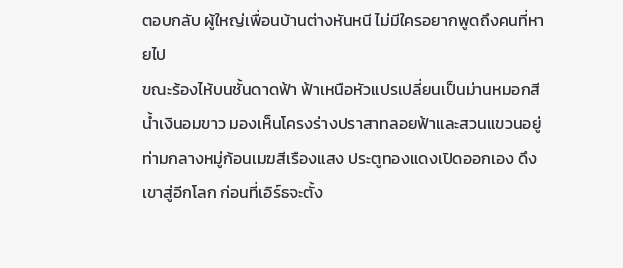ตอบกลับ ผู้ใหญ่เพื่อนบ้านต่างหันหนี ไม่มีใครอยากพูดถึงคนที่หายไป
ขณะร้องไห้บนชั้นดาดฟ้า ฟ้าเหนือหัวแปรเปลี่ยนเป็นม่านหมอกสีน้ำเงินอมขาว มองเห็นโครงร่างปราสาทลอยฟ้าและสวนแขวนอยู่ท่ามกลางหมู่ก้อนเมฆสีเรืองแสง ประตูทองแดงเปิดออกเอง ดึงเขาสู่อีกโลก ก่อนที่เอิร์ธจะตั้ง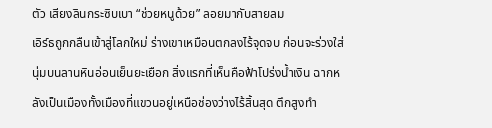ตัว เสียงลินกระซิบเบา “ช่วยหนูด้วย” ลอยมากับสายลม
เอิร์ธถูกกลืนเข้าสู่โลกใหม่ ร่างเขาเหมือนตกลงไร้จุดจบ ก่อนจะร่วงใส่นุ่มบนลานหินอ่อนเย็นยะเยือก สิ่งแรกที่เห็นคือฟ้าโปร่งน้ำเงิน ฉากหลังเป็นเมืองทั้งเมืองที่แขวนอยู่เหนือช่องว่างไร้สิ้นสุด ตึกสูงทำ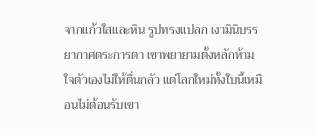จากแก้วใสและหิน รูปทรงแปลก เงามินิบรรยากาศตระการตา เขาพยายามตั้งหลักห้ามใจตัวเองไม่ให้ตื่นกลัว แต่โลกใหม่ทั้งใบนี้เหมือนไม่ต้อนรับเขา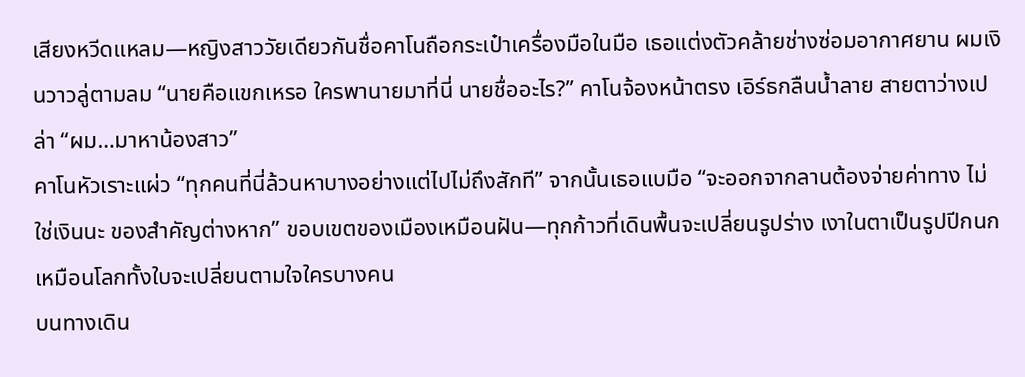เสียงหวีดแหลม—หญิงสาววัยเดียวกันชื่อคาโนถือกระเป๋าเครื่องมือในมือ เธอแต่งตัวคล้ายช่างซ่อมอากาศยาน ผมเงินวาวลู่ตามลม “นายคือแขกเหรอ ใครพานายมาที่นี่ นายชื่ออะไร?” คาโนจ้องหน้าตรง เอิร์ธกลืนน้ำลาย สายตาว่างเปล่า “ผม…มาหาน้องสาว”
คาโนหัวเราะแผ่ว “ทุกคนที่นี่ล้วนหาบางอย่างแต่ไปไม่ถึงสักที” จากนั้นเธอแบมือ “จะออกจากลานต้องจ่ายค่าทาง ไม่ใช่เงินนะ ของสำคัญต่างหาก” ขอบเขตของเมืองเหมือนฝัน—ทุกก้าวที่เดินพื้นจะเปลี่ยนรูปร่าง เงาในตาเป็นรูปปีกนก เหมือนโลกทั้งใบจะเปลี่ยนตามใจใครบางคน
บนทางเดิน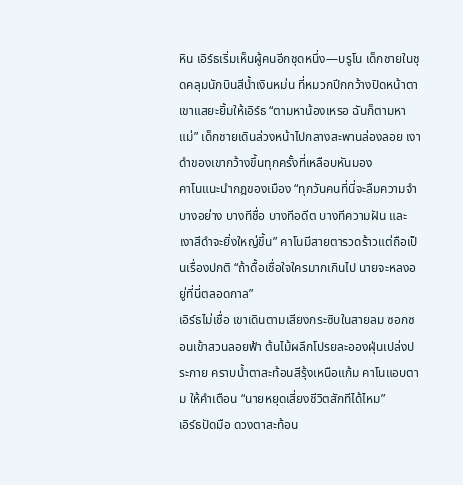หิน เอิร์ธเริ่มเห็นผู้คนอีกชุดหนึ่ง—บรูโน เด็กชายในชุดคลุมนักบินสีน้ำเงินหม่น ที่หมวกปีกกว้างปิดหน้าตา เขาแสยะยิ้มให้เอิร์ธ “ตามหาน้องเหรอ ฉันก็ตามหาแม่” เด็กชายเดินล่วงหน้าไปกลางสะพานล่องลอย เงาดำของเขากว้างขึ้นทุกครั้งที่เหลือบหันมอง
คาโนแนะนำกฎของเมือง “ทุกวันคนที่นี่จะลืมความจำบางอย่าง บางทีชื่อ บางทีอดีต บางทีความฝัน และเงาสีดำจะยิ่งใหญ่ขึ้น” คาโนมีสายตารวดร้าวแต่ถือเป็นเรื่องปกติ “ถ้าดื้อเชื่อใจใครมากเกินไป นายจะหลงอยู่ที่นี่ตลอดกาล”
เอิร์ธไม่เชื่อ เขาเดินตามเสียงกระซิบในสายลม ซอกซอนเข้าสวนลอยฟ้า ต้นไม้ผลึกโปรยละอองฝุ่นเปล่งประกาย คราบน้ำตาสะท้อนสีรุ้งเหนือแก้ม คาโนแอบตาม ให้คำเตือน “นายหยุดเสี่ยงชีวิตสักทีได้ไหม”
เอิร์ธปัดมือ ดวงตาสะท้อน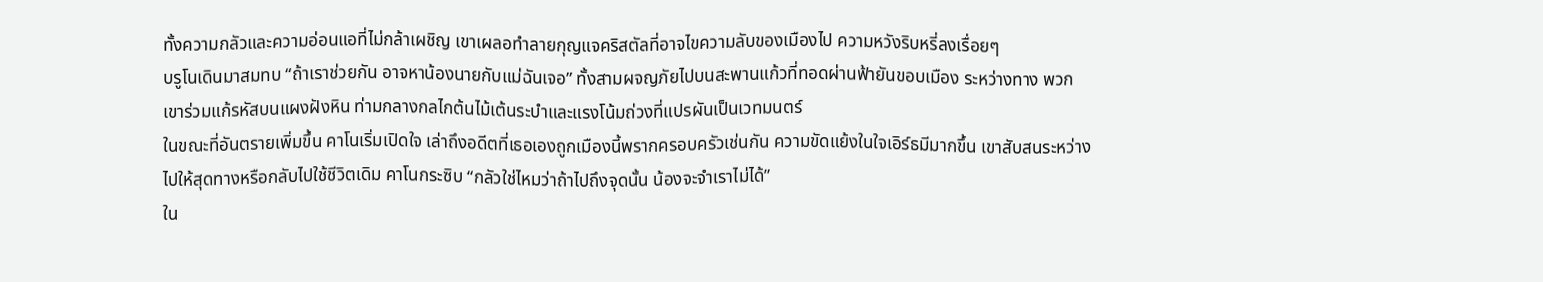ทั้งความกลัวและความอ่อนแอที่ไม่กล้าเผชิญ เขาเผลอทำลายกุญแจคริสตัลที่อาจไขความลับของเมืองไป ความหวังริบหรี่ลงเรื่อยๆ
บรูโนเดินมาสมทบ “ถ้าเราช่วยกัน อาจหาน้องนายกับแม่ฉันเจอ” ทั้งสามผจญภัยไปบนสะพานแก้วที่ทอดผ่านฟ้ายันขอบเมือง ระหว่างทาง พวกเขาร่วมแก้รหัสบนแผงฝังหิน ท่ามกลางกลไกต้นไม้เต้นระบำและแรงโน้มถ่วงที่แปรผันเป็นเวทมนตร์
ในขณะที่อันตรายเพิ่มขึ้น คาโนเริ่มเปิดใจ เล่าถึงอดีตที่เธอเองถูกเมืองนี้พรากครอบครัวเช่นกัน ความขัดแย้งในใจเอิร์ธมีมากขึ้น เขาสับสนระหว่างไปให้สุดทางหรือกลับไปใช้ชีวิตเดิม คาโนกระซิบ “กลัวใช่ไหมว่าถ้าไปถึงจุดนั้น น้องจะจำเราไม่ได้”
ใน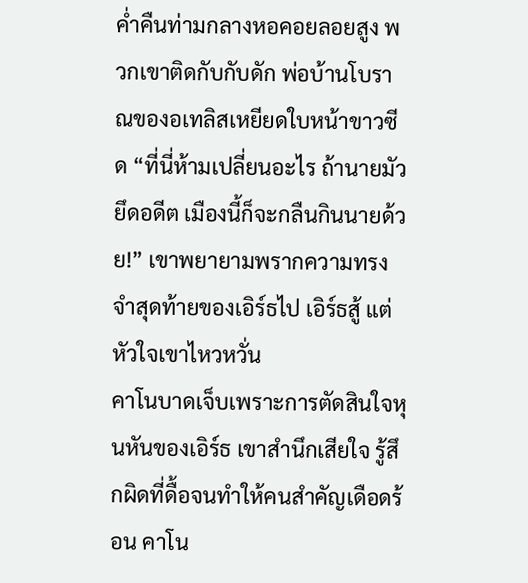ค่ำคืนท่ามกลางหอคอยลอยสูง พวกเขาติดกับกับดัก พ่อบ้านโบราณของอเทลิสเหยียดใบหน้าขาวซีด “ที่นี่ห้ามเปลี่ยนอะไร ถ้านายมัวยึดอดีต เมืองนี้ก็จะกลืนกินนายด้วย!” เขาพยายามพรากความทรงจำสุดท้ายของเอิร์ธไป เอิร์ธสู้ แต่หัวใจเขาไหวหวั่น
คาโนบาดเจ็บเพราะการตัดสินใจหุนหันของเอิร์ธ เขาสำนึกเสียใจ รู้สึกผิดที่ดื้อจนทำให้คนสำคัญเดือดร้อน คาโน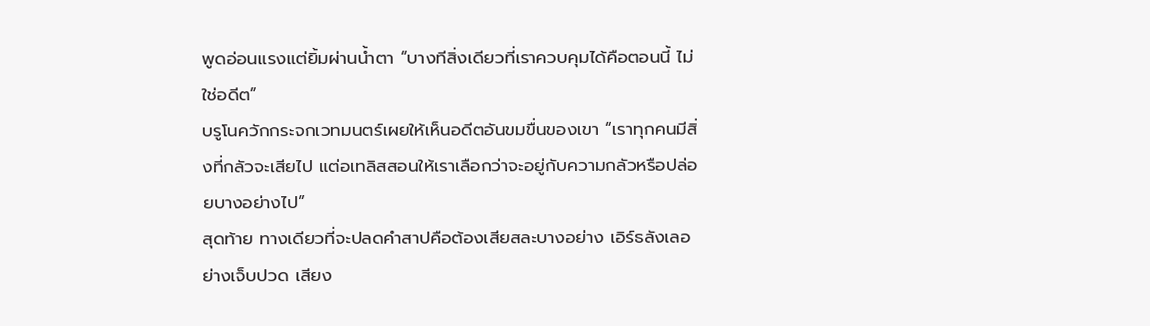พูดอ่อนแรงแต่ยิ้มผ่านน้ำตา “บางทีสิ่งเดียวที่เราควบคุมได้คือตอนนี้ ไม่ใช่อดีต”
บรูโนควักกระจกเวทมนตร์เผยให้เห็นอดีตอันขมขื่นของเขา “เราทุกคนมีสิ่งที่กลัวจะเสียไป แต่อเทลิสสอนให้เราเลือกว่าจะอยู่กับความกลัวหรือปล่อยบางอย่างไป”
สุดท้าย ทางเดียวที่จะปลดคำสาปคือต้องเสียสละบางอย่าง เอิร์ธลังเลอย่างเจ็บปวด เสียง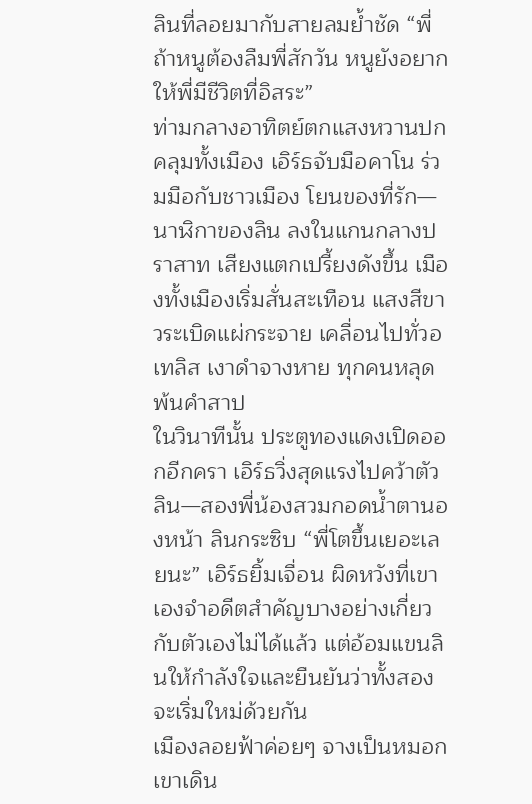ลินที่ลอยมากับสายลมย้ำชัด “พี่ ถ้าหนูต้องลืมพี่สักวัน หนูยังอยากให้พี่มีชีวิตที่อิสระ”
ท่ามกลางอาทิตย์ตกแสงหวานปกคลุมทั้งเมือง เอิร์ธจับมือคาโน ร่วมมือกับชาวเมือง โยนของที่รัก—นาฬิกาของลิน ลงในแกนกลางปราสาท เสียงแตกเปรี้ยงดังขึ้น เมืองทั้งเมืองเริ่มสั่นสะเทือน แสงสีขาวระเบิดแผ่กระจาย เคลื่อนไปทั่วอเทลิส เงาดำจางหาย ทุกคนหลุดพ้นคำสาป
ในวินาทีนั้น ประตูทองแดงเปิดออกอีกครา เอิร์ธวิ่งสุดแรงไปคว้าตัวลิน—สองพี่น้องสวมกอดน้ำตานองหน้า ลินกระซิบ “พี่โตขึ้นเยอะเลยนะ” เอิร์ธยิ้มเจื่อน ผิดหวังที่เขาเองจำอดีตสำคัญบางอย่างเกี่ยวกับตัวเองไม่ได้แล้ว แต่อ้อมแขนลินให้กำลังใจและยืนยันว่าทั้งสองจะเริ่มใหม่ด้วยกัน
เมืองลอยฟ้าค่อยๆ จางเป็นหมอก เขาเดิน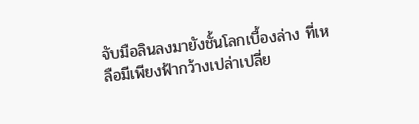จับมือลินลงมายังชั้นโลกเบื้องล่าง ที่เหลือมีเพียงฟ้ากว้างเปล่าเปลี่ย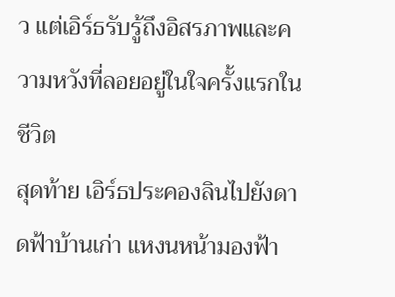ว แต่เอิร์ธรับรู้ถึงอิสรภาพและความหวังที่ลอยอยู่ในใจครั้งแรกในชีวิต
สุดท้าย เอิร์ธประคองลินไปยังดาดฟ้าบ้านเก่า แหงนหน้ามองฟ้า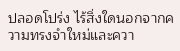ปลอดโปร่ง ไร้สิ่งใดนอกจากความทรงจำใหม่และควา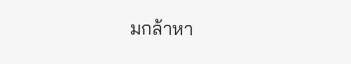มกล้าหา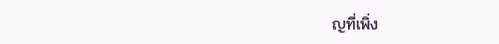ญที่เพิ่ง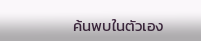ค้นพบในตัวเอง